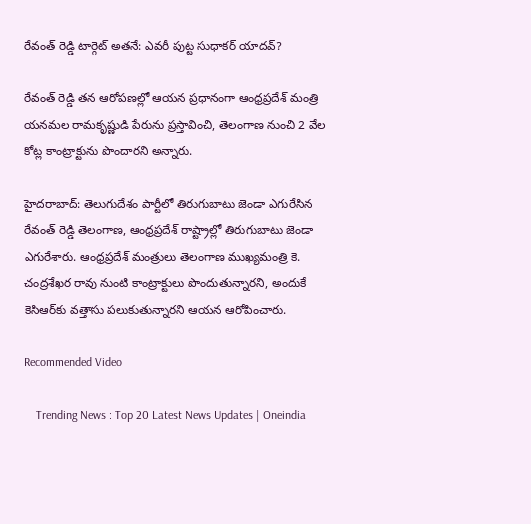రేవంత్ రెడ్డి టార్గెట్ అతనే: ఎవరీ పుట్ట సుధాకర్ యాదవ్?

రేవంత్ రెడ్డి తన ఆరోపణల్లో ఆయన ప్రధానంగా ఆంధ్రప్రదేశ్ మంత్రి యనమల రామకృష్ణుడి పేరును ప్రస్తావించి, తెలంగాణ నుంచి 2 వేల కోట్ల కాంట్రాక్టును పొందారని అన్నారు.

హైదరాబాద్: తెలుగుదేశం పార్టీలో తిరుగుబాటు జెండా ఎగురేసిన రేవంత్ రెడ్డి తెలంగాణ, ఆంధ్రప్రదేశ్ రాష్ట్రాల్లో తిరుగుబాటు జెండా ఎగురేశారు. ఆంధ్రప్రదేశ్ మంత్రులు తెలంగాణ ముఖ్యమంత్రి కె. చంద్రశేఖర రావు నుంటి కాంట్రాక్టులు పొందుతున్నారని, అందుకే కెసిఆర్‌కు వత్తాసు పలుకుతున్నారని ఆయన ఆరోపించారు.

Recommended Video

    Trending News : Top 20 Latest News Updates | Oneindia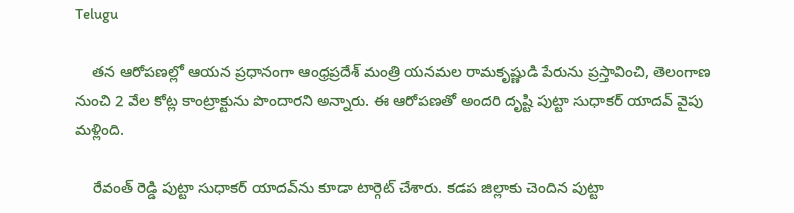Telugu

    తన ఆరోపణల్లో ఆయన ప్రధానంగా ఆంధ్రప్రదేశ్ మంత్రి యనమల రామకృష్ణుడి పేరును ప్రస్తావించి, తెలంగాణ నుంచి 2 వేల కోట్ల కాంట్రాక్టును పొందారని అన్నారు. ఈ ఆరోపణతో అందరి దృష్టి పుట్టా సుధాకర్ యాదవ్ వైపు మళ్లింది.

    రేవంత్ రెడ్డి పుట్టా సుధాకర్ యాదవ్‌ను కూడా టార్గెట్ చేశారు. కడప జిల్లాకు చెందిన పుట్టా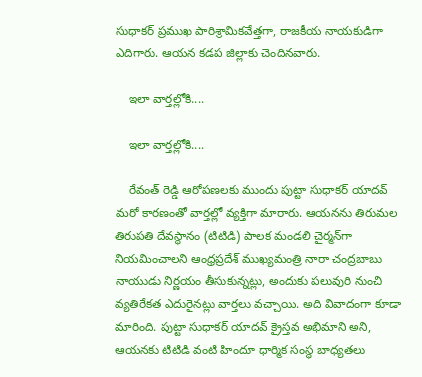సుధాకర్ ప్రముఖ పారిశ్రామికవేత్తగా, రాజకీయ నాయకుడిగా ఎదిగారు. ఆయన కడప జిల్లాకు చెందినవారు.

    ఇలా వార్తల్లోకి....

    ఇలా వార్తల్లోకి....

    రేవంత్ రెడ్డి ఆరోపణలకు ముందు పుట్టా సుధాకర్ యాదవ్ మరో కారణంతో వార్తల్లో వ్యక్తిగా మారారు. ఆయనను తిరుమల తిరుపతి దేవస్థానం (టిటిడి) పాలక మండలి చైర్మన్‌గా నియమించాలని ఆంధ్రప్రదేశ్ ముఖ్యమంత్రి నారా చంద్రబాబు నాయుడు నిర్ణయం తీసుకున్నట్లు, అందుకు పలువురి నుంచి వ్యతిరేకత ఎదురైనట్లు వార్తలు వచ్చాయి. అది వివాదంగా కూడా మారింది. పుట్టా సుధాకర్ యాదవ్ క్రైస్తవ అభిమాని అని, ఆయనకు టిటిడి వంటి హిందూ ధార్మిక సంస్థ బాధ్యతలు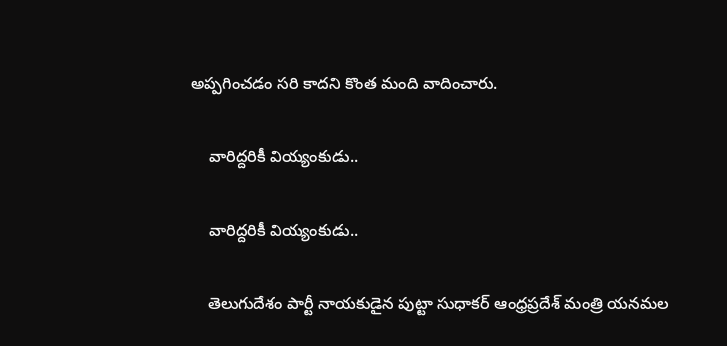అప్పగించడం సరి కాదని కొంత మంది వాదించారు.

    వారిద్దరికీ వియ్యంకుడు..

    వారిద్దరికీ వియ్యంకుడు..

    తెలుగుదేశం పార్టీ నాయకుడైన పుట్టా సుధాకర్ ఆంధ్రప్రదేశ్ మంత్రి యనమల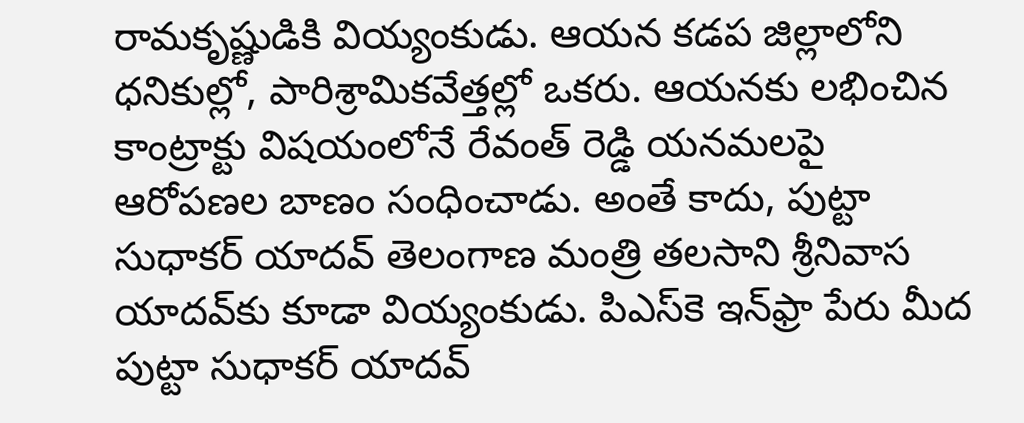రామకృష్ణుడికి వియ్యంకుడు. ఆయన కడప జిల్లాలోని ధనికుల్లో, పారిశ్రామికవేత్తల్లో ఒకరు. ఆయనకు లభించిన కాంట్రాక్టు విషయంలోనే రేవంత్ రెడ్డి యనమలపై ఆరోపణల బాణం సంధించాడు. అంతే కాదు, పుట్టా సుధాకర్ యాదవ్ తెలంగాణ మంత్రి తలసాని శ్రీనివాస యాదవ్‌కు కూడా వియ్యంకుడు. పిఎస్‌కె ఇన్‌ఫ్రా పేరు మీద పుట్టా సుధాకర్ యాదవ్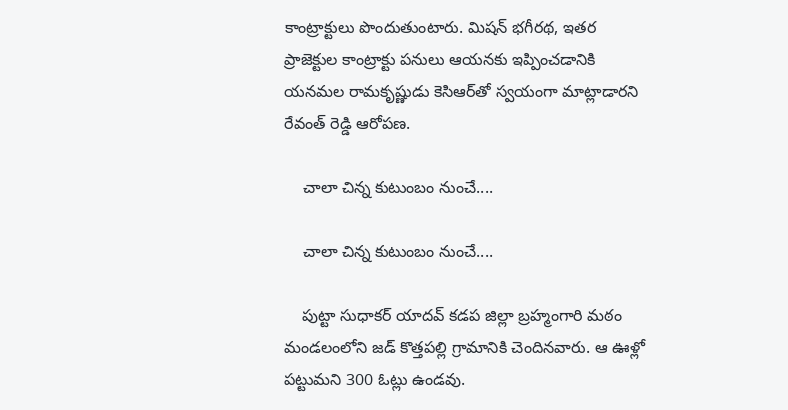కాంట్రాక్టులు పొందుతుంటారు. మిషన్ భగీరథ, ఇతర ప్రాజెక్టుల కాంట్రాక్టు పనులు ఆయనకు ఇప్పించడానికి యనమల రామకృష్ణుడు కెసిఆర్‌తో స్వయంగా మాట్లాడారని రేవంత్ రెడ్డి ఆరోపణ.

    చాలా చిన్న కుటుంబం నుంచే....

    చాలా చిన్న కుటుంబం నుంచే....

    పుట్టా సుధాకర్ యాదవ్ కడప జిల్లా బ్రహ్మంగారి మఠం మండలంలోని జడ్ కొత్తపల్లి గ్రామానికి చెందినవారు. ఆ ఊళ్లో పట్టుమని 300 ఓట్లు ఉండవు.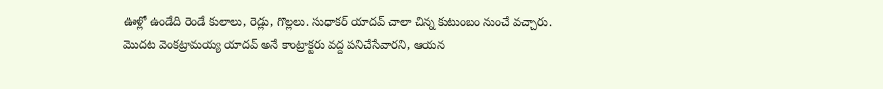ఊళ్లో ఉండేది రెండే కులాలు, రెడ్లు, గొల్లలు. సుధాకర్ యాదవ్ చాలా చిన్న కుటుంబం నుంచే వచ్చారు. మొదట వెంకట్రామయ్య యాదవ్ అనే కాంట్రాక్టరు వద్ద పనిచేసేవారని, ఆయన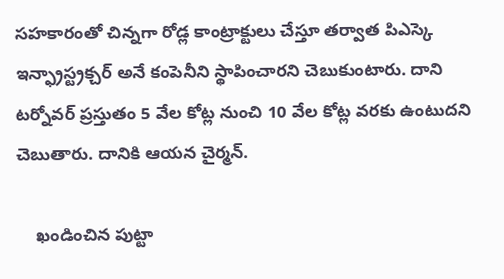సహకారంతో చిన్నగా రోడ్ల కాంట్రాక్టులు చేస్తూ తర్వాత పిఎస్కె ఇన్ఫ్రాస్ట్రక్చర్ అనే కంపెనీని స్థాపించారని చెబుకుంటారు. దాని టర్నోవర్ ప్రస్తుతం 5 వేల కోట్ల నుంచి 10 వేల కోట్ల వరకు ఉంటుదని చెబుతారు. దానికి ఆయన చైర్మన్.

    ఖండించిన పుట్టా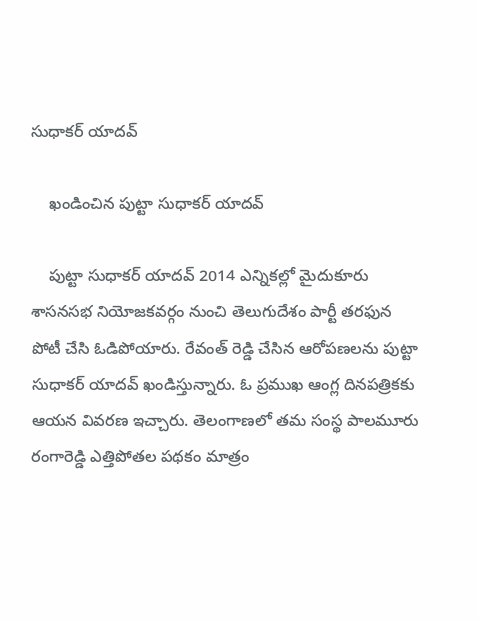సుధాకర్ యాదవ్

    ఖండించిన పుట్టా సుధాకర్ యాదవ్

    పుట్టా సుధాకర్ యాదవ్ 2014 ఎన్నికల్లో మైదుకూరు శాసనసభ నియోజకవర్గం నుంచి తెలుగుదేశం పార్టీ తరఫున పోటీ చేసి ఓడిపోయారు. రేవంత్ రెడ్డి చేసిన ఆరోపణలను పుట్టా సుధాకర్ యాదవ్ ఖండిస్తున్నారు. ఓ ప్రముఖ ఆంగ్ల దినపత్రికకు ఆయన వివరణ ఇచ్చారు. తెలంగాణలో తమ సంస్థ పాలమూరు రంగారెడ్డి ఎత్తిపోతల పథకం మాత్రం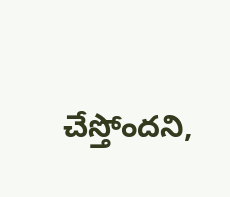చేస్తోందని,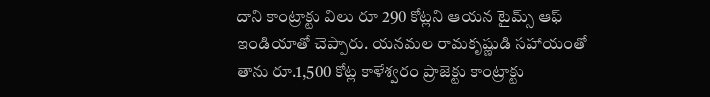దాని కాంట్రాక్టు విలు రూ 290 కోట్లని ఆయన టైమ్స్ ఆఫ్ ఇండియాతో చెప్పారు. యనమల రామకృష్ణుడి సహాయంతో తాను రూ.1,500 కోట్ల కాళేశ్వరం ప్రాజెక్టు కాంట్రాక్టు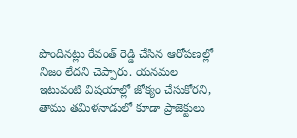పొందినట్లు రేవంత్ రెడ్డి చేసిన ఆరోపణల్లో నిజం లేదని చెప్పారు. యనమల ఇటువంటి విషయాల్లో జోక్యం చేసుకోరని, తాము తమిళనాడులో కూడా ప్రాజెక్టులు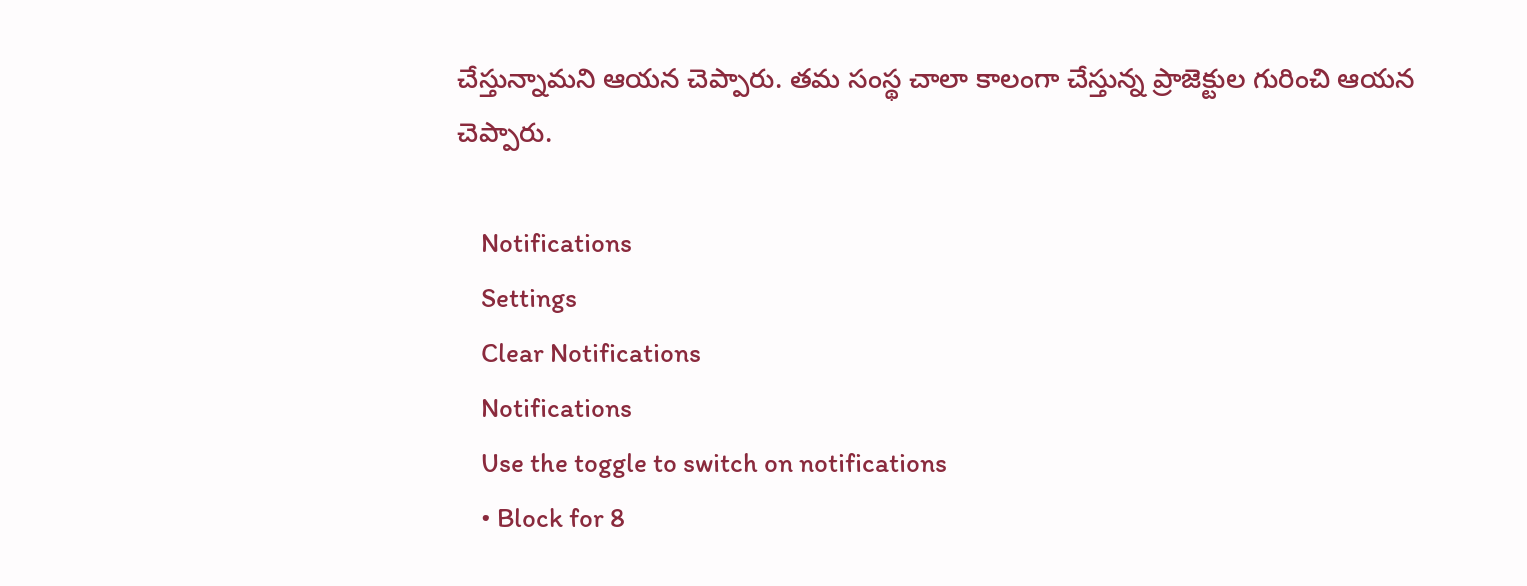చేస్తున్నామని ఆయన చెప్పారు. తమ సంస్థ చాలా కాలంగా చేస్తున్న ప్రాజెక్టుల గురించి ఆయన చెప్పారు.

    Notifications
    Settings
    Clear Notifications
    Notifications
    Use the toggle to switch on notifications
    • Block for 8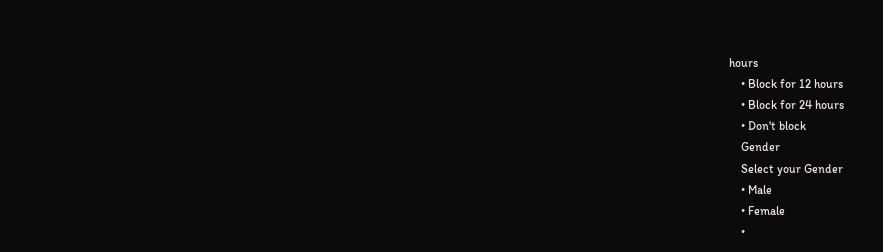hours
    • Block for 12 hours
    • Block for 24 hours
    • Don't block
    Gender
    Select your Gender
    • Male
    • Female
    •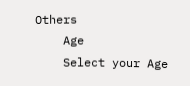Others
    Age
    Select your Age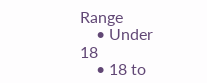Range
    • Under 18
    • 18 to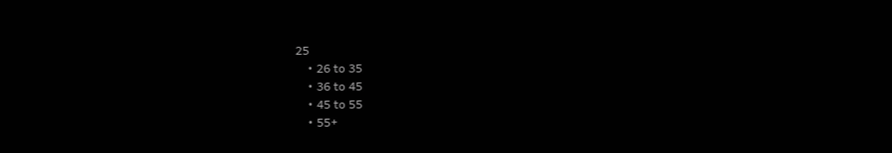25
    • 26 to 35
    • 36 to 45
    • 45 to 55
    • 55+